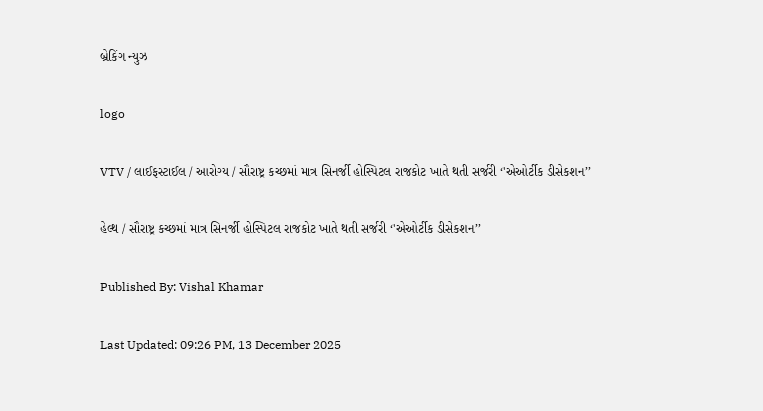બ્રેકિંગ ન્યુઝ

logo

VTV / લાઈફસ્ટાઈલ / આરોગ્ય / સૌરાષ્ટ્ર કચ્છમાં માત્ર સિનર્જી હોસ્પિટલ રાજકોટ ખાતે થતી સર્જરી ‘'એઓર્ટીક ડીસેકશન’’

હેલ્થ / સૌરાષ્ટ્ર કચ્છમાં માત્ર સિનર્જી હોસ્પિટલ રાજકોટ ખાતે થતી સર્જરી ‘'એઓર્ટીક ડીસેકશન’’

Published By: Vishal Khamar

Last Updated: 09:26 PM, 13 December 2025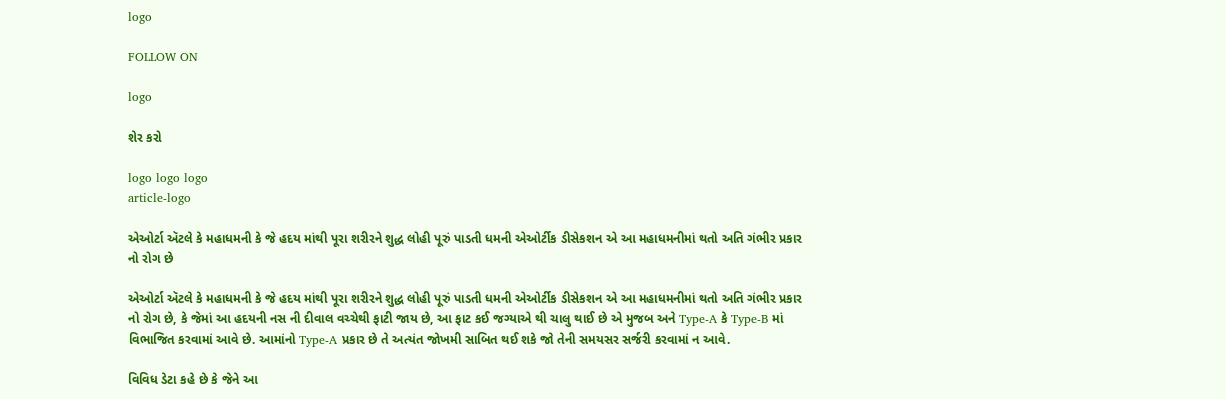logo

FOLLOW ON

logo

શેર કરો

logo logo logo
article-logo

એઓર્ટા ઍટલે કે મહાધમની કે જે હદય માંથી પૂરા શરીરને શુદ્ધ લોહી પૂરું પાડતી ધમની એઓર્ટીક ડીસેકશન એ આ મહાધમનીમાં થતો અતિ ગંભીર પ્રકાર નો રોગ છે

એઓર્ટા ઍટલે કે મહાધમની કે જે હદય માંથી પૂરા શરીરને શુદ્ધ લોહી પૂરું પાડતી ધમની એઓર્ટીક ડીસેકશન એ આ મહાધમનીમાં થતો અતિ ગંભીર પ્રકાર નો રોગ છે, કે જેમાં આ હદયની નસ ની દીવાલ વચ્ચેથી ફાટી જાય છે, આ ફાટ કઈ જગ્યાએ થી ચાલુ થાઈ છે એ મુજબ અને Type-A કે Type-B માં વિભાજિત કરવામાં આવે છે. આમાંનો Type-A પ્રકાર છે તે અત્યંત જોખમી સાબિત થઈ શકે જો તેની સમયસર સર્જરી કરવામાં ન આવે.

વિવિધ ડેટા કહે છે કે જેને આ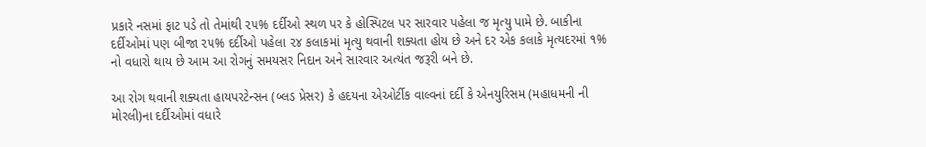પ્રકારે નસમાં ફાટ પડે તો તેમાંથી ૨૫% દર્દીઓ સ્થળ પર કે હોસ્પિટલ પર સારવાર પહેલા જ મૃત્યુ પામે છે. બાકીના દર્દીઓમાં પણ બીજા ૨૫% દર્દીઓ પહેલા ૨૪ કલાકમાં મૃત્યુ થવાની શક્યતા હોય છે અને દર એક કલાકે મૃત્યદરમાં ૧% નો વધારો થાય છે આમ આ રોગનું સમયસર નિદાન અને સારવાર અત્યંત જરૂરી બને છે.

આ રોગ થવાની શક્યતા હાયપરટેન્સન (બ્લડ પ્રેસર) કે હદયના એઓર્ટીક વાલ્વનાં દર્દી કે એનયુરિસમ (મહાધમની ની મોરલી)ના દર્દીઓમાં વધારે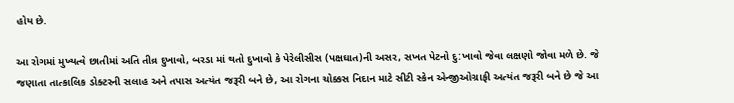હોય છે.

આ રોગમાં મુખ્યત્વે છાતીમાં અતિ તીવ્ર દુખાવો, બરડા માં થતો દુખાવો કે પેરેલીસીસ (પક્ષઘાત)ની અસર, સખત પેટનો દુ:ખાવો જેવા લક્ષણો જોવા મળે છે. જે જણાતા તાત્કાલિક ડોક્ટરની સલાહ અને તપાસ અત્યંત જરૂરી બને છે, આ રોગના ચોક્કસ નિદાન માટે સીટી સ્કેન એન્જીઓગ્રાફી અત્યંત જરૂરી બને છે જે આ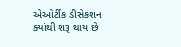એઓર્ટીક ડીસેકશન ક્યાંથી શરૂ થાય છે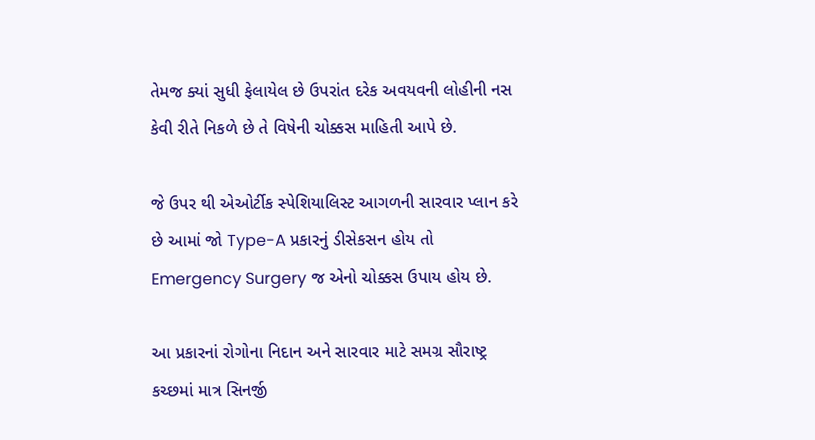તેમજ ક્યાં સુધી ફેલાયેલ છે ઉપરાંત દરેક અવયવની લોહીની નસ કેવી રીતે નિકળે છે તે વિષેની ચોક્કસ માહિતી આપે છે.

જે ઉપર થી એઓર્ટીક સ્પેશિયાલિસ્ટ આગળની સારવાર પ્લાન કરે છે આમાં જો Type-A પ્રકારનું ડીસેકસન હોય તો Emergency Surgery જ એનો ચોક્કસ ઉપાય હોય છે.

આ પ્રકારનાં રોગોના નિદાન અને સારવાર માટે સમગ્ર સૌરાષ્ટ્ર કચ્છમાં માત્ર સિનર્જી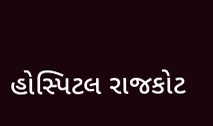હોસ્પિટલ રાજકોટ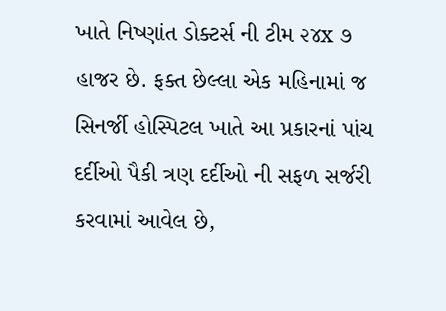ખાતે નિષ્ણાંત ડોક્ટર્સ ની ટીમ ૨૪x ૭ હાજર છે. ફક્ત છેલ્લા એક મહિનામાં જ સિનર્જી હોસ્પિટલ ખાતે આ પ્રકારનાં પાંચ દર્દીઓ પૈકી ત્રણ દર્દીઓ ની સફળ સર્જરી કરવામાં આવેલ છે,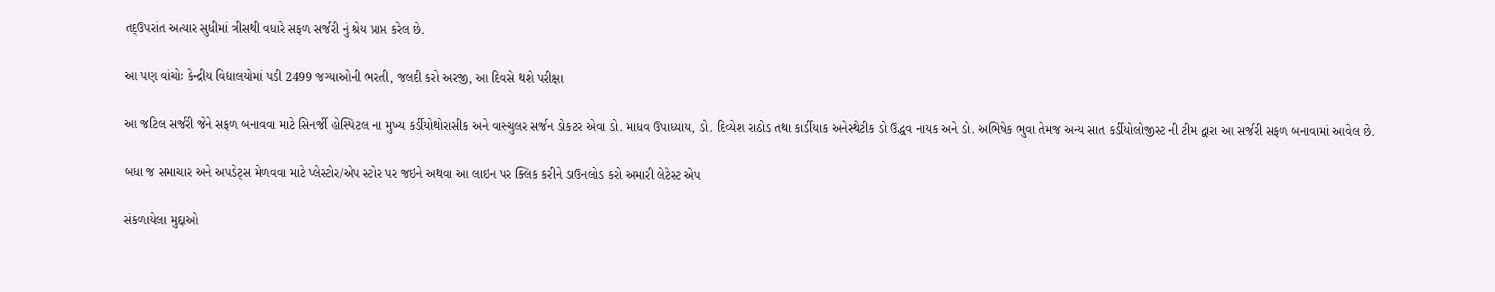તદ્ઉપરાંત અત્યાર સુધીમાં ત્રીસથી વધારે સફળ સર્જરી નું શ્રેય પ્રાપ્ત કરેલ છે.

આ પણ વાંચોઃ કેન્દ્રીય વિદ્યાલયોમાં પડી 2499 જગ્યાઓની ભરતી, જલદી કરો અરજી, આ દિવસે થશે પરીક્ષા

આ જટિલ સર્જરી જેને સફળ બનાવવા માટે સિનર્જી હોસ્પિટલ ના મુખ્ય કર્ડીયોથોરાસીક અને વાસ્ચુલર સર્જન ડોકટર એવા ડો. માધવ ઉપાધ્યાય, ડો. દિવ્યેશ રાઠોડ તથા કાર્ડીયાક અનેસ્થેટીક ડો ઉદ્ધવ નાયક અને ડો. અભિષેક ભુવા તેમજ અન્ય સાત કર્ડીયોલોજીસ્ટ ની ટીમ દ્વારા આ સર્જરી સફળ બનાવામાં આવેલ છે.

બધા જ સમાચાર અને અપડેટ્સ મેળવવા માટે પ્લેસ્ટોર/એપ સ્ટોર પર જઇને અથવા આ લાઇન પર ક્લિક કરીને ડાઉનલોડ કરો અમારી લેટેસ્ટ એપ

સંકળાયેલા મુદ્દાઓ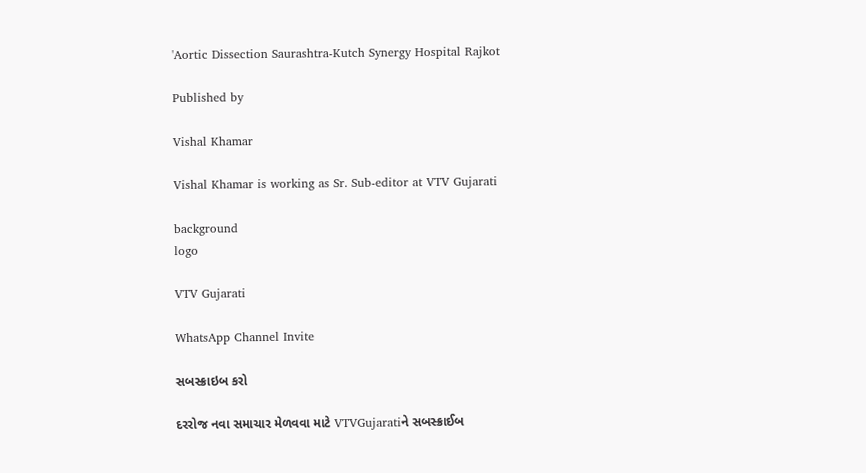'Aortic Dissection Saurashtra-Kutch Synergy Hospital Rajkot

Published by

Vishal Khamar

Vishal Khamar is working as Sr. Sub-editor at VTV Gujarati

background
logo

VTV Gujarati

WhatsApp Channel Invite

સબસ્ક્રાઇબ કરો

દરરોજ નવા સમાચાર મેળવવા માટે VTVGujaratiને સબસ્ક્રાઈબ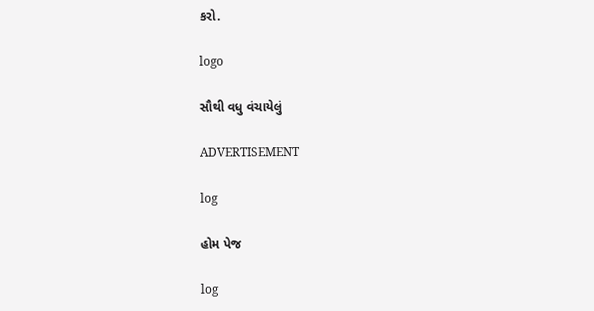કરો.

logo

સૌથી વધુ વંચાયેલું

ADVERTISEMENT

log

હોમ પેજ

log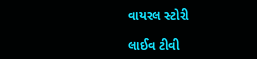વાયરલ સ્ટોરી

લાઈવ ટીવી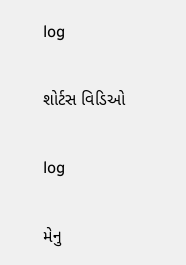log

શોર્ટસ વિડિઓ

log

મેનુ